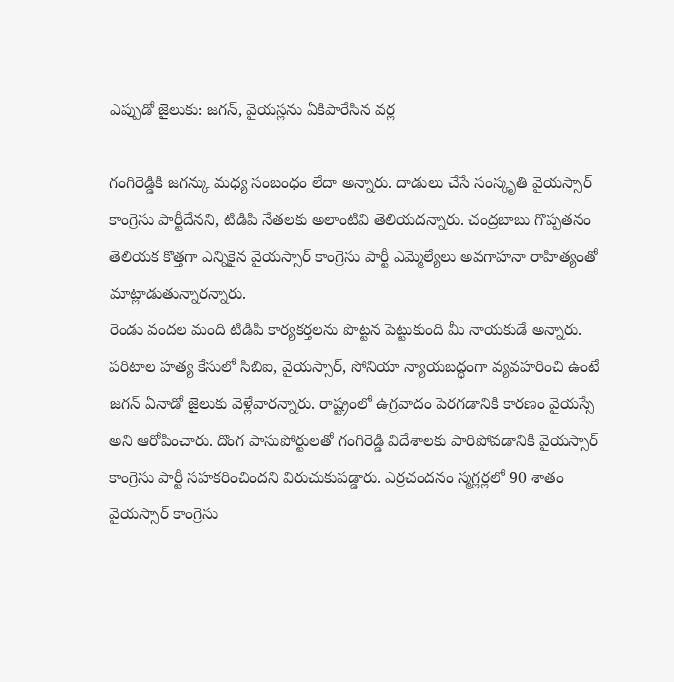ఎప్పుడో జైలుకు: జగన్, వైయస్లను ఏకిపారేసిన వర్ల

గంగిరెడ్డికి జగన్కు మధ్య సంబంధం లేదా అన్నారు. దాడులు చేసే సంస్కృతి వైయస్సార్ కాంగ్రెసు పార్టీదేనని, టిడిపి నేతలకు అలాంటివి తెలియదన్నారు. చంద్రబాబు గొప్పతనం తెలియక కొత్తగా ఎన్నికైన వైయస్సార్ కాంగ్రెసు పార్టీ ఎమ్మెల్యేలు అవగాహనా రాహిత్యంతో మాట్లాడుతున్నారన్నారు.
రెండు వందల మంది టిడిపి కార్యకర్తలను పొట్టన పెట్టుకుంది మీ నాయకుడే అన్నారు. పరిటాల హత్య కేసులో సిబిఐ, వైయస్సార్, సోనియా న్యాయబద్ధంగా వ్యవహరించి ఉంటే జగన్ ఏనాడో జైలుకు వెళ్లేవారన్నారు. రాష్ట్రంలో ఉగ్రవాదం పెరగడానికి కారణం వైయస్సే అని ఆరోపించారు. దొంగ పాసుపోర్టులతో గంగిరెడ్డి విదేశాలకు పారిపోవడానికి వైయస్సార్ కాంగ్రెసు పార్టీ సహకరించిందని విరుచుకుపడ్డారు. ఎర్రచందనం స్మగ్లర్లలో 90 శాతం వైయస్సార్ కాంగ్రెసు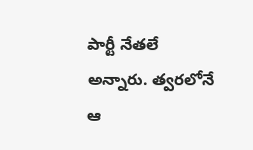పార్టీ నేతలే అన్నారు. త్వరలోనే ఆ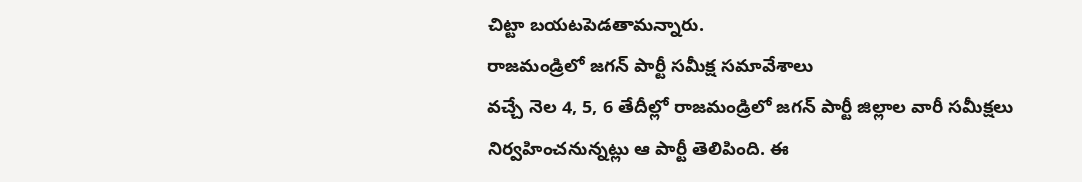చిట్టా బయటపెడతామన్నారు.
రాజమండ్రిలో జగన్ పార్టీ సమీక్ష సమావేశాలు
వచ్చే నెల 4, 5, 6 తేదీల్లో రాజమండ్రిలో జగన్ పార్టీ జిల్లాల వారీ సమీక్షలు నిర్వహించనున్నట్లు ఆ పార్టీ తెలిపింది. ఈ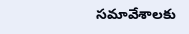సమావేశాలకు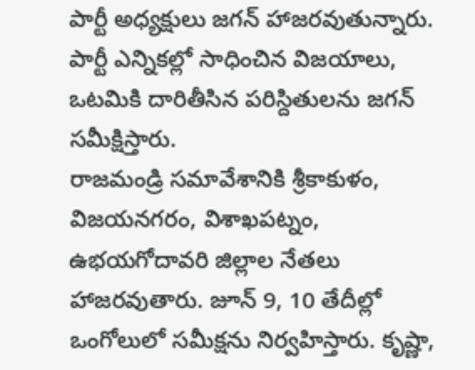పార్టీ అధ్యక్షులు జగన్ హాజరవుతున్నారు. పార్టీ ఎన్నికల్లో సాధించిన విజయాలు, ఒటమికి దారితీసిన పరిస్దితులను జగన్ సమీక్షిస్తారు.
రాజమండ్రి సమావేశానికి శ్రీకాకుళం, విజయనగరం, విశాఖపట్నం, ఉభయగోదావరి జిల్లాల నేతలు హాజరవుతారు. జూన్ 9, 10 తేదీల్లో ఒంగోలులో సమీక్షను నిర్వహిస్తారు. కృష్ణా,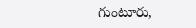గుంటూరు,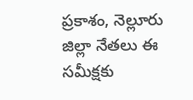ప్రకాశం, నెల్లూరు జిల్లా నేతలు ఈ సమీక్షకు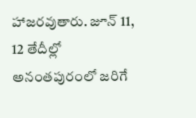హాజరవుతారు. జూన్ 11, 12 తేదీల్లో అనంతపురంలో జరిగే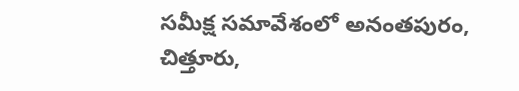సమీక్ష సమావేశంలో అనంతపురం, చిత్తూరు,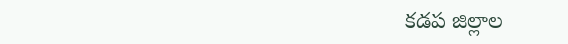కడప జిల్లాల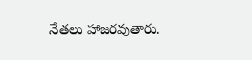నేతలు హాజరవుతారు.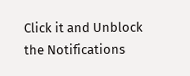Click it and Unblock the Notifications